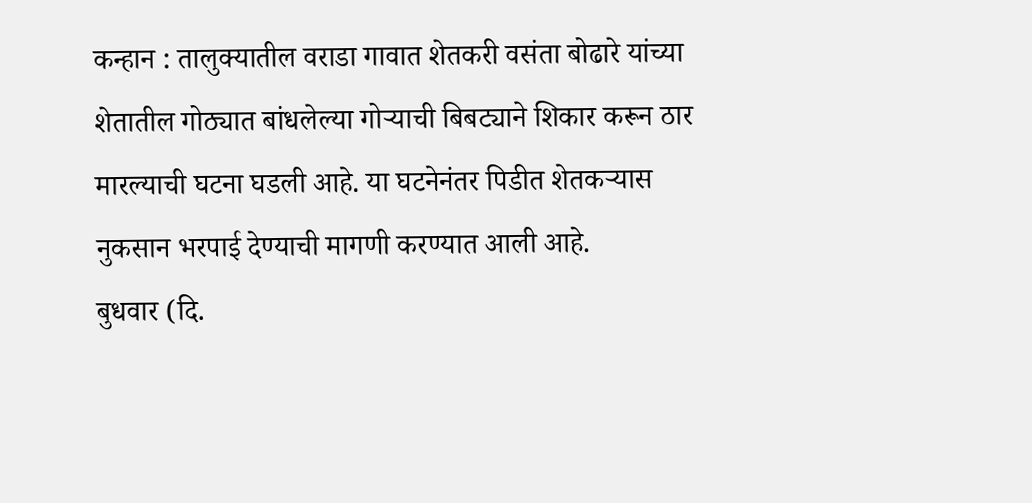कन्हान : तालुक्यातील वराडा गावात शेतकरी वसंता बोढारे यांच्या शेतातील गोठ्यात बांधलेल्या गोऱ्याची बिबट्याने शिकार करून ठार मारल्याची घटना घडली आहे. या घटनेनंतर पिडीत शेतकऱ्यास नुकसान भरपाई देण्याची मागणी करण्यात आली आहे.
बुधवार (दि.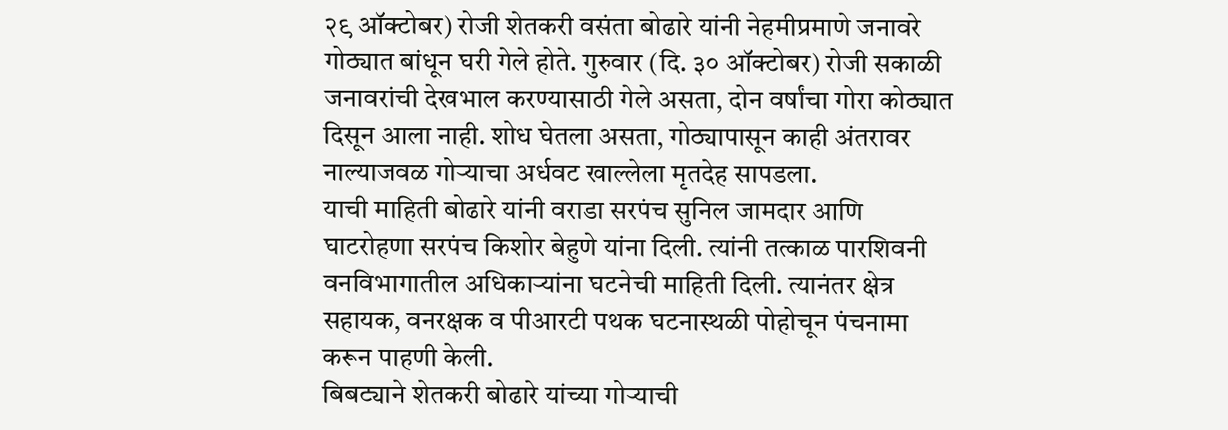२९ ऑक्टोबर) रोजी शेतकरी वसंता बोढारे यांनी नेहमीप्रमाणे जनावरे गोठ्यात बांधून घरी गेले होते. गुरुवार (दि. ३० ऑक्टोबर) रोजी सकाळी जनावरांची देखभाल करण्यासाठी गेले असता, दोन वर्षांचा गोरा कोठ्यात दिसून आला नाही. शोध घेतला असता, गोठ्यापासून काही अंतरावर नाल्याजवळ गोऱ्याचा अर्धवट खाल्लेला मृतदेह सापडला.
याची माहिती बोढारे यांनी वराडा सरपंच सुनिल जामदार आणि घाटरोहणा सरपंच किशोर बेहुणे यांना दिली. त्यांनी तत्काळ पारशिवनी वनविभागातील अधिकाऱ्यांना घटनेची माहिती दिली. त्यानंतर क्षेत्र सहायक, वनरक्षक व पीआरटी पथक घटनास्थळी पोहोचून पंचनामा करून पाहणी केली.
बिबट्याने शेतकरी बोढारे यांच्या गोऱ्याची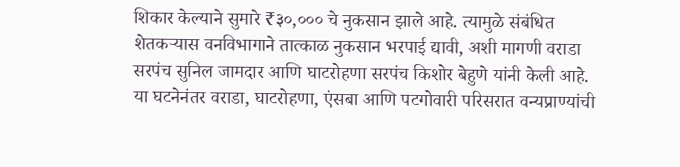शिकार केल्याने सुमारे ₹३०,००० चे नुकसान झाले आहे. त्यामुळे संबंधित शेतकऱ्यास वनविभागाने तात्काळ नुकसान भरपाई द्यावी, अशी मागणी वराडा सरपंच सुनिल जामदार आणि घाटरोहणा सरपंच किशोर बेहुणे यांनी केली आहे.
या घटनेनंतर वराडा, घाटरोहणा, एंसबा आणि पटगोवारी परिसरात वन्यप्राण्यांची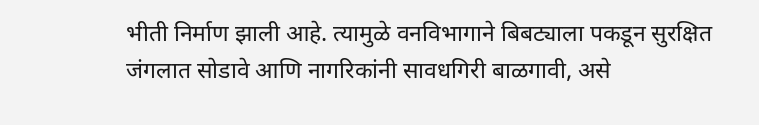भीती निर्माण झाली आहे. त्यामुळे वनविभागाने बिबट्याला पकडून सुरक्षित जंगलात सोडावे आणि नागरिकांनी सावधगिरी बाळगावी, असे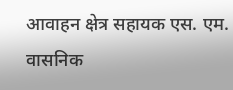आवाहन क्षेत्र सहायक एस. एम. वासनिक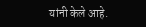यांनी केले आहे.